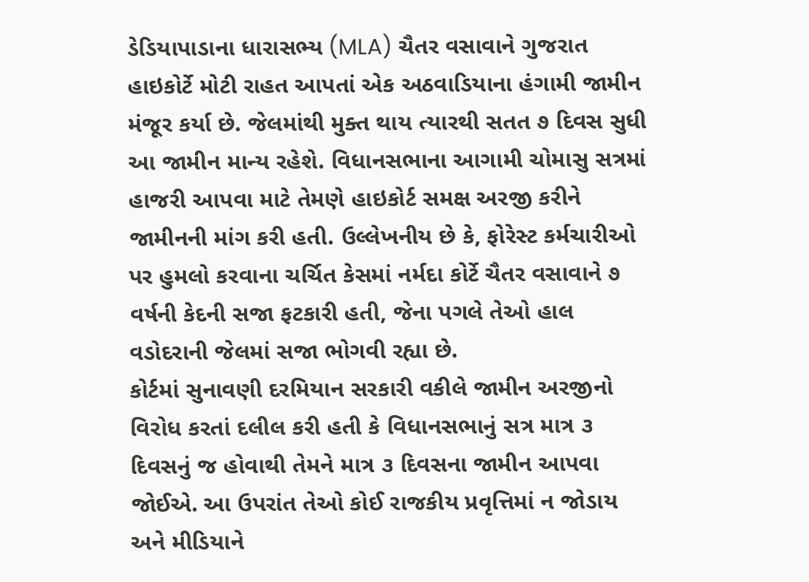ડેડિયાપાડાના ધારાસભ્ય (MLA) ચૈતર વસાવાને ગુજરાત હાઇકોર્ટે મોટી રાહત આપતાં એક અઠવાડિયાના હંગામી જામીન મંજૂર કર્યા છે. જેલમાંથી મુક્ત થાય ત્યારથી સતત ૭ દિવસ સુધી આ જામીન માન્ય રહેશે. વિધાનસભાના આગામી ચોમાસુ સત્રમાં હાજરી આપવા માટે તેમણે હાઇકોર્ટ સમક્ષ અરજી કરીને જામીનની માંગ કરી હતી. ઉલ્લેખનીય છે કે, ફોરેસ્ટ કર્મચારીઓ પર હુમલો કરવાના ચર્ચિત કેસમાં નર્મદા કોર્ટે ચૈતર વસાવાને ૭ વર્ષની કેદની સજા ફટકારી હતી, જેના પગલે તેઓ હાલ વડોદરાની જેલમાં સજા ભોગવી રહ્યા છે.
કોર્ટમાં સુનાવણી દરમિયાન સરકારી વકીલે જામીન અરજીનો વિરોધ કરતાં દલીલ કરી હતી કે વિધાનસભાનું સત્ર માત્ર ૩ દિવસનું જ હોવાથી તેમને માત્ર ૩ દિવસના જામીન આપવા જોઈએ. આ ઉપરાંત તેઓ કોઈ રાજકીય પ્રવૃત્તિમાં ન જોડાય અને મીડિયાને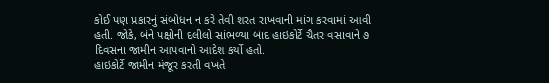કોઈ પણ પ્રકારનું સંબોધન ન કરે તેવી શરત રાખવાની માંગ કરવામાં આવી હતી. જોકે, બંને પક્ષોની દલીલો સાંભળ્યા બાદ હાઇકોર્ટે ચૈતર વસાવાને ૭ દિવસના જામીન આપવાનો આદેશ કર્યો હતો.
હાઇકોર્ટે જામીન મંજૂર કરતી વખતે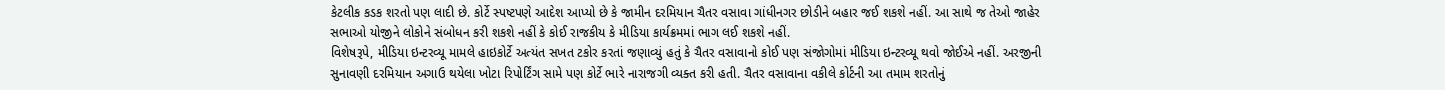કેટલીક કડક શરતો પણ લાદી છે. કોર્ટે સ્પષ્ટપણે આદેશ આપ્યો છે કે જામીન દરમિયાન ચૈતર વસાવા ગાંધીનગર છોડીને બહાર જઈ શકશે નહીં. આ સાથે જ તેઓ જાહેર સભાઓ યોજીને લોકોને સંબોધન કરી શકશે નહીં કે કોઈ રાજકીય કે મીડિયા કાર્યક્રમમાં ભાગ લઈ શકશે નહીં.
વિશેષરૂપે, મીડિયા ઇન્ટરવ્યૂ મામલે હાઇકોર્ટે અત્યંત સખત ટકોર કરતાં જણાવ્યું હતું કે ચૈતર વસાવાનો કોઈ પણ સંજોગોમાં મીડિયા ઇન્ટરવ્યૂ થવો જોઈએ નહીં. અરજીની સુનાવણી દરમિયાન અગાઉ થયેલા ખોટા રિપોર્ટિંગ સામે પણ કોર્ટે ભારે નારાજગી વ્યક્ત કરી હતી. ચૈતર વસાવાના વકીલે કોર્ટની આ તમામ શરતોનું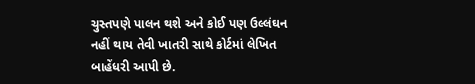ચુસ્તપણે પાલન થશે અને કોઈ પણ ઉલ્લંઘન નહીં થાય તેવી ખાતરી સાથે કોર્ટમાં લેખિત બાહેંધરી આપી છે.